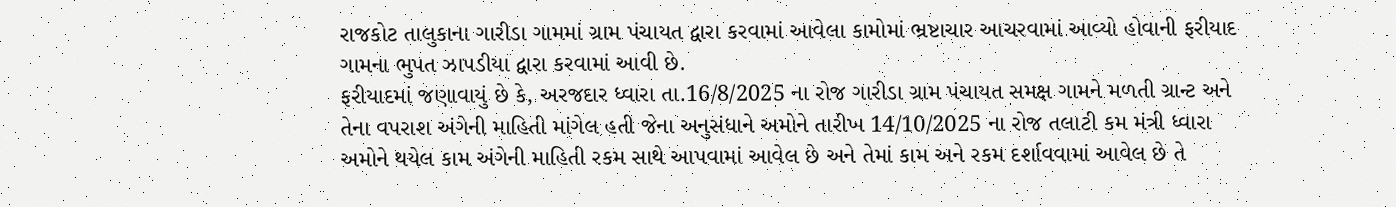રાજકોટ તાલુકાના ગારીડા ગામમાં ગ્રામ પંચાયત દ્વારા કરવામાં આવેલા કામોમાં ભ્રષ્ટાચાર આચરવામાં આવ્યો હોવાની ફરીયાદ ગામના ભુપત ઝાપડીયા દ્વારા કરવામાં આવી છે.
ફરીયાદમાં જણાવાયું છે કે, અરજદાર ધ્વારા તા.16/8/2025 ના રોજ ગારીડા ગ્રામ પંચાયત સમક્ષ ગામને મળતી ગ્રાન્ટ અને તેના વપરાશ અંગેની માહિતી માંગેલ હતી જેના અનુસંધાને અમોને તારીખ 14/10/2025 ના રોજ તલાટી કમ મંત્રી ધ્વારા અમોને થયેલ કામ અંગેની માહિતી રકમ સાથે આપવામાં આવેલ છે અને તેમાં કામ અને રકમ દર્શાવવામાં આવેલ છે તે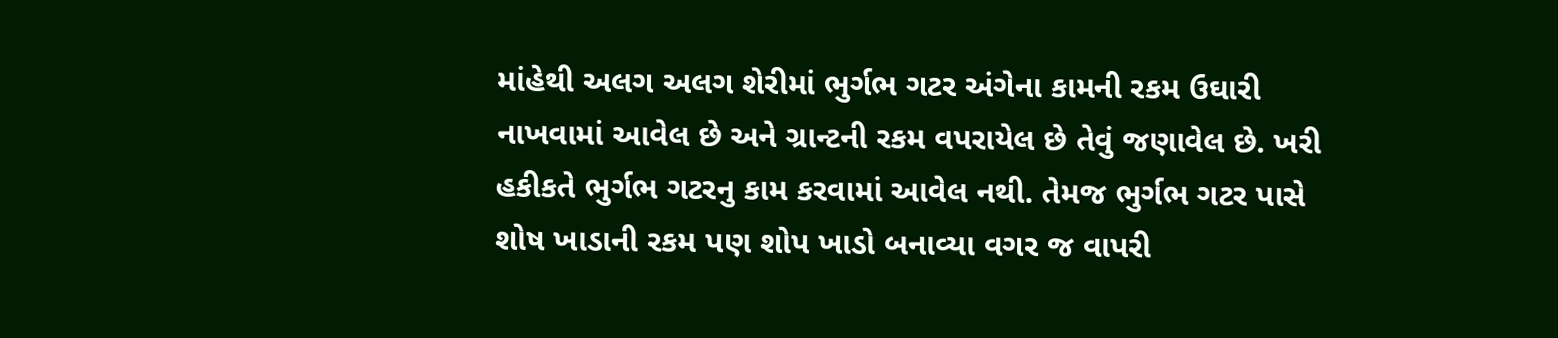માંહેથી અલગ અલગ શેરીમાં ભુર્ગભ ગટર અંગેના કામની રકમ ઉઘારી નાખવામાં આવેલ છે અને ગ્રાન્ટની રકમ વપરાયેલ છે તેવું જણાવેલ છે. ખરી હકીકતે ભુર્ગભ ગટરનુ કામ કરવામાં આવેલ નથી. તેમજ ભુર્ગભ ગટર પાસે શોષ ખાડાની રકમ પણ શોપ ખાડો બનાવ્યા વગર જ વાપરી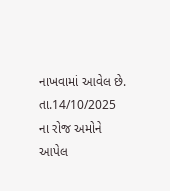નાખવામાં આવેલ છે.
તા.14/10/2025 ના રોજ અમોને આપેલ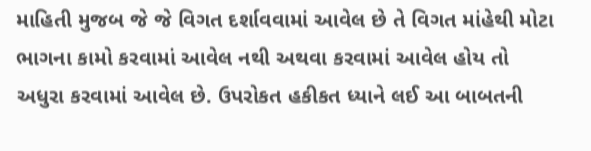માહિતી મુજબ જે જે વિગત દર્શાવવામાં આવેલ છે તે વિગત માંહેથી મોટા ભાગના કામો કરવામાં આવેલ નથી અથવા કરવામાં આવેલ હોય તો અધુરા કરવામાં આવેલ છે. ઉપરોકત હકીકત ધ્યાને લઈ આ બાબતની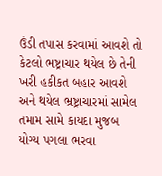ઉંડી તપાસ કરવામાં આવશે તો કેટલો ભષ્ટ્રાચાર થયેલ છે તેની ખરી હકીકત બહાર આવશે અને થયેલ ભ્રષ્ટ્રાચારમાં સામેલ તમામ સામે કાયદા મુજબ યોગ્ય પગલા ભરવા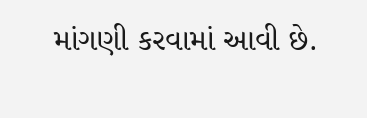માંગણી કરવામાં આવી છે.